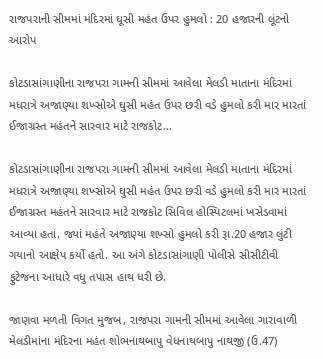રાજપરાની સીમમાં મંદિરમાં ઘૂસી મહંત ઉપર હુમલો : 20 હજારની લૂંટનો આરોપ

કોટડાસાંગાણીના રાજપરા ગામની સીમમાં આવેલા મેલડી માતાના મંદિરમાં મધરાત્રે અજાણ્યા શખ્સોએ ઘુસી મહંત ઉપર છરી વડે હુમલો કરી માર મારતાં ઈજાગ્રસ્ત મહંતને સારવાર માટે રાજકોટ…

કોટડાસાંગાણીના રાજપરા ગામની સીમમાં આવેલા મેલડી માતાના મંદિરમાં મધરાત્રે અજાણ્યા શખ્સોએ ઘુસી મહંત ઉપર છરી વડે હુમલો કરી માર મારતાં ઈજાગ્રસ્ત મહંતને સારવાર માટે રાજકોટ સિવિલ હોસ્પિટલમાં ખસેડવામાં આવ્યા હતાં. જ્યાં મહંતે અજાણ્યા શખ્સો હુમલો કરી રૂા.20 હજાર લુંટી ગયાનો આક્ષેપ કર્યો હતો. આ અંગે કોટડાસાંગાણી પોલીસે સીસીટીવી ફુટેજના આધારે વધુ તપાસ હાથ ધરી છે.

જાણવા મળતી વિગત મુજબ, રાજપરા ગામની સીમમાં આવેલા ગારાવાળી મેલડીમાંના મંદિરના મહંત શોભનાથબાપુ વેધનાથબાપુ નાથજી (ઉ.47)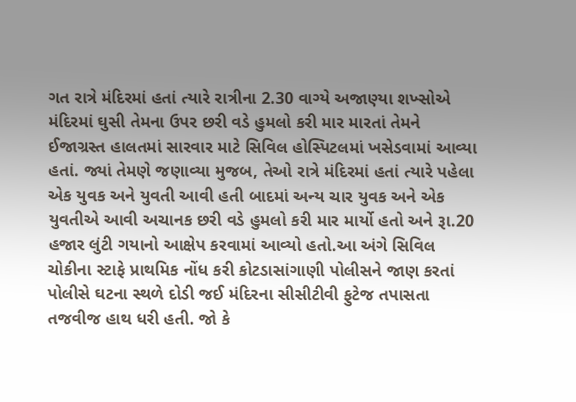ગત રાત્રે મંદિરમાં હતાં ત્યારે રાત્રીના 2.30 વાગ્યે અજાણ્યા શખ્સોએ મંદિરમાં ઘુસી તેમના ઉપર છરી વડે હુમલો કરી માર મારતાં તેમને ઈજાગ્રસ્ત હાલતમાં સારવાર માટે સિવિલ હોસ્પિટલમાં ખસેડવામાં આવ્યા હતાં. જ્યાં તેમણે જણાવ્યા મુજબ, તેઓ રાત્રે મંદિરમાં હતાં ત્યારે પહેલા એક યુવક અને યુવતી આવી હતી બાદમાં અન્ય ચાર યુવક અને એક યુવતીએ આવી અચાનક છરી વડે હુમલો કરી માર માર્યો હતો અને રૂા.20 હજાર લુંટી ગયાનો આક્ષેપ કરવામાં આવ્યો હતો.આ અંગે સિવિલ ચોકીના સ્ટાફે પ્રાથમિક નોંધ કરી કોટડાસાંગાણી પોલીસને જાણ કરતાં પોલીસે ઘટના સ્થળે દોડી જઈ મંદિરના સીસીટીવી ફુટેજ તપાસતા તજવીજ હાથ ધરી હતી. જો કે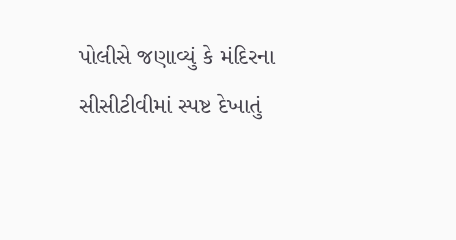પોલીસે જણાવ્યું કે મંદિરના સીસીટીવીમાં સ્પષ્ટ દેખાતું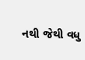નથી જેથી વધુ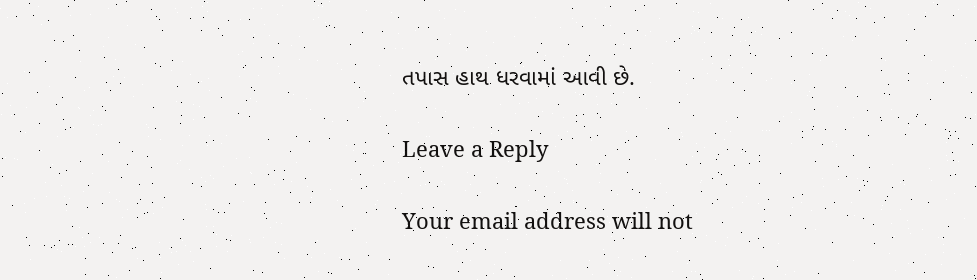તપાસ હાથ ધરવામાં આવી છે.

Leave a Reply

Your email address will not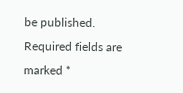be published. Required fields are marked *